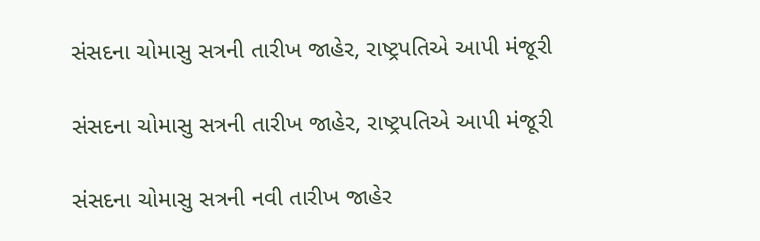સંસદના ચોમાસુ સત્રની તારીખ જાહેર, રાષ્ટ્રપતિએ આપી મંજૂરી

સંસદના ચોમાસુ સત્રની તારીખ જાહેર, રાષ્ટ્રપતિએ આપી મંજૂરી

સંસદના ચોમાસુ સત્રની નવી તારીખ જાહેર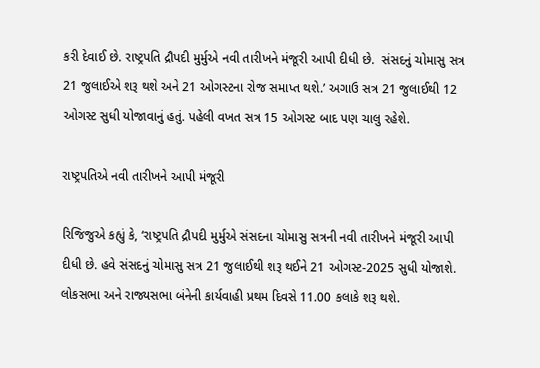કરી દેવાઈ છે. રાષ્ટ્રપતિ દ્રૌપદી મુર્મુએ નવી તારીખને મંજૂરી આપી દીધી છે.  સંસદનું ચોમાસુ સત્ર 21 જુલાઈએ શરૂ થશે અને 21 ઓગસ્ટના રોજ સમાપ્ત થશે.’ અગાઉ સત્ર 21 જુલાઈથી 12 ઓગસ્ટ સુધી યોજાવાનું હતું. પહેલી વખત સત્ર 15 ઓગસ્ટ બાદ પણ ચાલુ રહેશે.

રાષ્ટ્રપતિએ નવી તારીખને આપી મંજૂરી

રિજિજુએ કહ્યું કે, ‘રાષ્ટ્રપતિ દ્રૌપદી મુર્મુએ સંસદના ચોમાસુ સત્રની નવી તારીખને મંજૂરી આપી દીધી છે. હવે સંસદનું ચોમાસુ સત્ર 21 જુલાઈથી શરૂ થઈને 21 ઓગસ્ટ-2025 સુધી યોજાશે. લોકસભા અને રાજ્યસભા બંનેની કાર્યવાહી પ્રથમ દિવસે 11.00 કલાકે શરૂ થશે.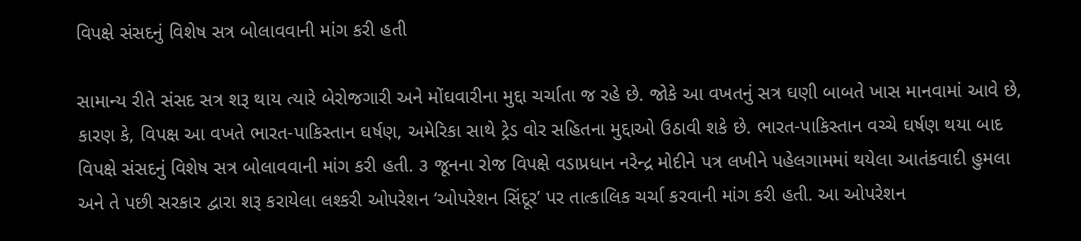વિપક્ષે સંસદનું વિશેષ સત્ર બોલાવવાની માંગ કરી હતી

સામાન્ય રીતે સંસદ સત્ર શરૂ થાય ત્યારે બેરોજગારી અને મોંઘવારીના મુદ્દા ચર્ચાતા જ રહે છે. જોકે આ વખતનું સત્ર ઘણી બાબતે ખાસ માનવામાં આવે છે, કારણ કે, વિપક્ષ આ વખતે ભારત-પાકિસ્તાન ઘર્ષણ, અમેરિકા સાથે ટ્રેડ વોર સહિતના મુદ્દાઓ ઉઠાવી શકે છે. ભારત-પાકિસ્તાન વચ્ચે ઘર્ષણ થયા બાદ  વિપક્ષે સંસદનું વિશેષ સત્ર બોલાવવાની માંગ કરી હતી. ૩ જૂનના રોજ વિપક્ષે વડાપ્રધાન નરેન્દ્ર મોદીને પત્ર લખીને પહેલગામમાં થયેલા આતંકવાદી હુમલા અને તે પછી સરકાર દ્વારા શરૂ કરાયેલા લશ્કરી ઓપરેશન ‘ઓપરેશન સિંદૂર’ પર તાત્કાલિક ચર્ચા કરવાની માંગ કરી હતી. આ ઓપરેશન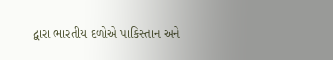દ્વારા ભારતીય દળોએ પાકિસ્તાન અને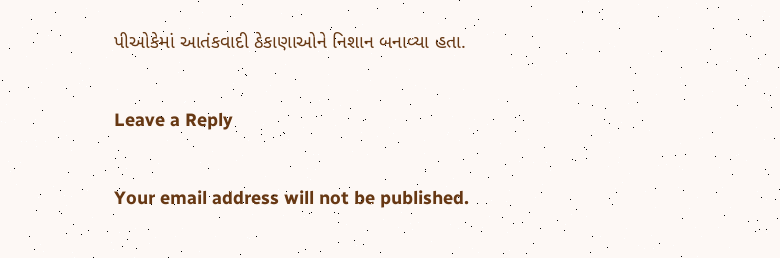પીઓકેમાં આતંકવાદી ઠેકાણાઓને નિશાન બનાવ્યા હતા.

Leave a Reply

Your email address will not be published.